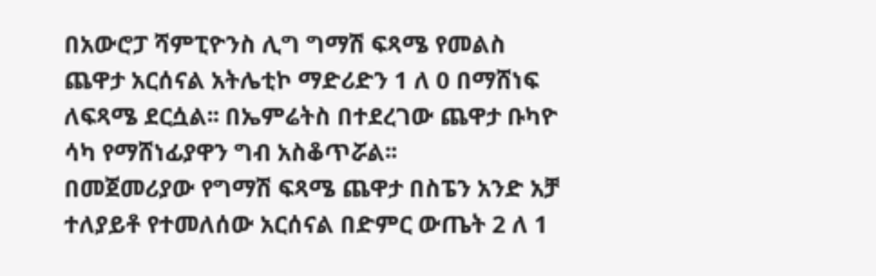በአውሮፓ ሻምፒዮንስ ሊግ ግማሽ ፍጻሜ የመልስ ጨዋታ አርሰናል አትሌቲኮ ማድሪድን 1 ለ 0 በማሸነፍ ለፍጻሜ ደርሷል፡፡ በኤምሬትስ በተደረገው ጨዋታ ቡካዮ ሳካ የማሸነፊያዋን ግብ አስቆጥሯል፡፡
በመጀመሪያው የግማሽ ፍጻሜ ጨዋታ በስፔን አንድ አቻ ተለያይቶ የተመለሰው አርሰናል በድምር ውጤት 2 ለ 1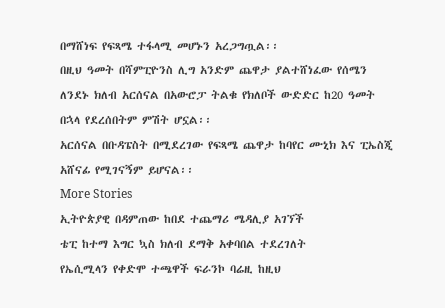በማሸነፍ የፍጻሜ ተፋላሚ መሆኑን አረጋግጧል፡፡
በዚህ ዓመት በሻምፒዮንስ ሊግ አንድም ጨዋታ ያልተሸነፈው የሰሜን ለንደኑ ክለብ አርሰናል በአውሮፓ ትልቁ የክለቦች ውድድር ከ20 ዓመት በኋላ የደረሰበትም ምሽት ሆኗል፡፡
አርሰናል በቡዳፔስት በሚደረገው የፍጻሜ ጨዋታ ከባየር ሙኒክ እና ፒኤስጂ አሸናፊ የሚገናኝም ይሆናል፡፡
More Stories
ኢትዮጵያዊ በዳምጠው ከበደ ተጨማሪ ሜዳሊያ አገኘች
ቴፒ ከተማ እግር ኳስ ክለብ ደማቅ አቀባበል ተደረገለት
የኤሲሚላን የቀድሞ ተጫዋች ፍራንኮ ባሬዚ ከዚህ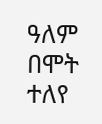ዓለም በሞት ተለየ